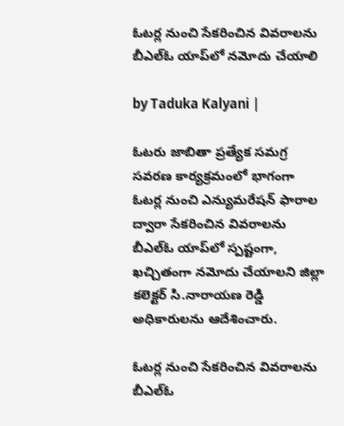ఓటర్ల నుంచి సేకరించిన వివరాలను బీఎల్ఓ యాప్‌లో నమోదు చేయాలి

by Taduka Kalyani |

ఓటరు జాబితా ప్రత్యేక సమగ్ర సవరణ కార్యక్రమంలో భాగంగా ఓటర్ల నుంచి ఎన్యుమరేషన్ ఫారాల ద్వారా సేకరించిన వివరాలను బీఎల్ఓ యాప్‌లో స్పష్టంగా, ఖచ్చితంగా నమోదు చేయాలని జిల్లా కలెక్టర్ సి.నారాయణ రెడ్డి అధికారులను ఆదేశించారు.

ఓటర్ల నుంచి సేకరించిన వివరాలను బీఎల్ఓ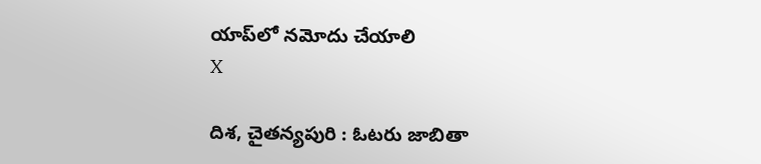యాప్‌లో నమోదు చేయాలి
X

దిశ, చైతన్యపురి : ఓటరు జాబితా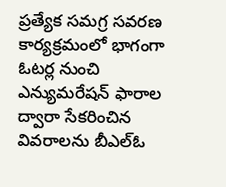ప్రత్యేక సమగ్ర సవరణ కార్యక్రమంలో భాగంగా ఓటర్ల నుంచి ఎన్యుమరేషన్ ఫారాల ద్వారా సేకరించిన వివరాలను బీఎల్ఓ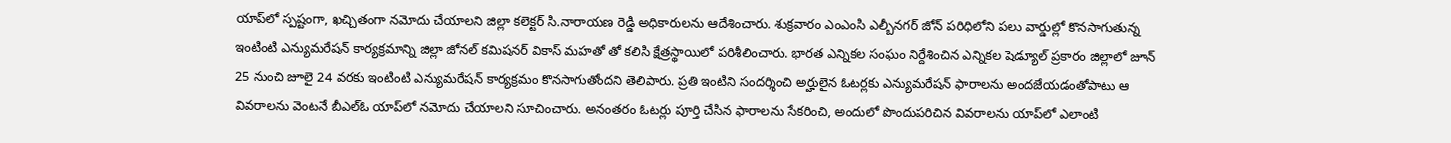యాప్‌లో స్పష్టంగా, ఖచ్చితంగా నమోదు చేయాలని జిల్లా కలెక్టర్ సి.నారాయణ రెడ్డి అధికారులను ఆదేశించారు. శుక్రవారం ఎంఎంసి ఎల్బీనగర్ జోన్ పరిధిలోని పలు వార్డుల్లో కొనసాగుతున్న ఇంటింటి ఎన్యుమరేషన్ కార్యక్రమాన్ని జిల్లా జోనల్ కమిషనర్ వికాస్ మహతో తో కలిసి క్షేత్రస్థాయిలో పరిశీలించారు. భారత ఎన్నికల సంఘం నిర్దేశించిన ఎన్నికల షెడ్యూల్ ప్రకారం జిల్లాలో జూన్ 25 నుంచి జూలై 24 వరకు ఇంటింటి ఎన్యుమరేషన్ కార్యక్రమం కొనసాగుతోందని తెలిపారు. ప్రతి ఇంటిని సందర్శించి అర్హులైన ఓటర్లకు ఎన్యుమరేషన్ ఫారాలను అందజేయడంతోపాటు ఆ వివరాలను వెంటనే బీఎల్ఓ యాప్‌లో నమోదు చేయాలని సూచించారు. అనంతరం ఓటర్లు పూర్తి చేసిన ఫారాలను సేకరించి, అందులో పొందుపరిచిన వివరాలను యాప్‌లో ఎలాంటి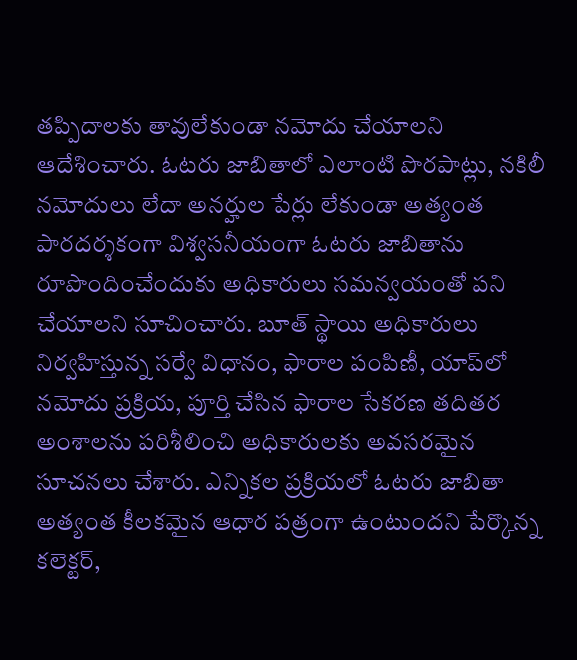తప్పిదాలకు తావులేకుండా నమోదు చేయాలని ఆదేశించారు. ఓటరు జాబితాలో ఎలాంటి పొరపాట్లు, నకిలీ నమోదులు లేదా అనర్హుల పేర్లు లేకుండా అత్యంత పారదర్శకంగా విశ్వసనీయంగా ఓటరు జాబితాను రూపొందించేందుకు అధికారులు సమన్వయంతో పని చేయాలని సూచించారు. బూత్ స్థాయి అధికారులు నిర్వహిస్తున్న సర్వే విధానం, ఫారాల పంపిణీ, యాప్‌లో నమోదు ప్రక్రియ, పూర్తి చేసిన ఫారాల సేకరణ తదితర అంశాలను పరిశీలించి అధికారులకు అవసరమైన సూచనలు చేశారు. ఎన్నికల ప్రక్రియలో ఓటరు జాబితా అత్యంత కీలకమైన ఆధార పత్రంగా ఉంటుందని పేర్కొన్న కలెక్టర్,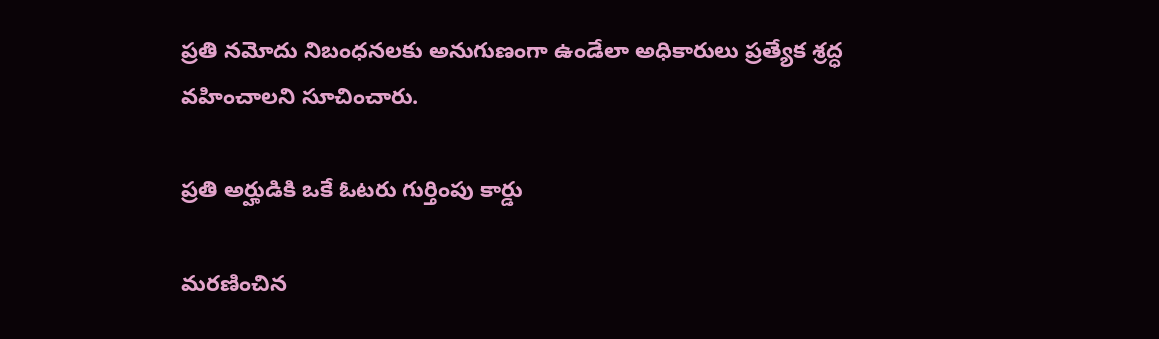ప్రతి నమోదు నిబంధనలకు అనుగుణంగా ఉండేలా అధికారులు ప్రత్యేక శ్రద్ధ వహించాలని సూచించారు.

ప్రతి అర్హుడికి ఒకే ఓటరు గుర్తింపు కార్డు

మరణించిన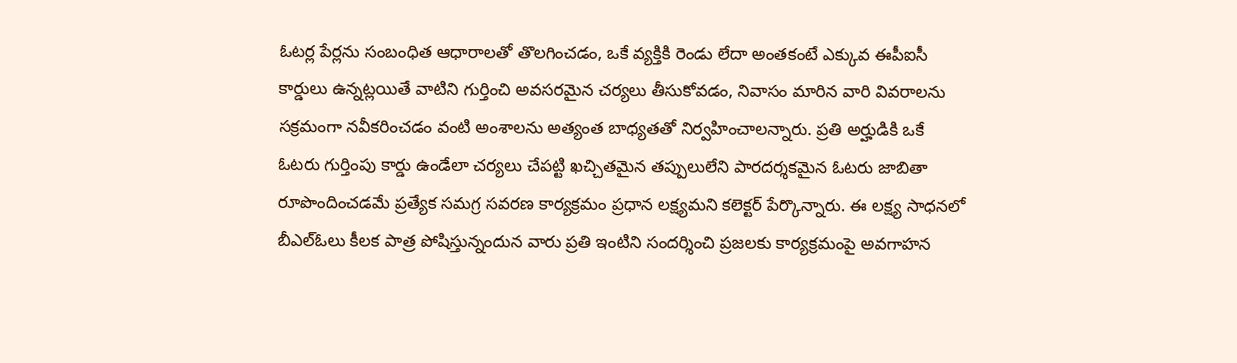ఓటర్ల పేర్లను సంబంధిత ఆధారాలతో తొలగించడం, ఒకే వ్యక్తికి రెండు లేదా అంతకంటే ఎక్కువ ఈపీఐసీ కార్డులు ఉన్నట్లయితే వాటిని గుర్తించి అవసరమైన చర్యలు తీసుకోవడం, నివాసం మారిన వారి వివరాలను సక్రమంగా నవీకరించడం వంటి అంశాలను అత్యంత బాధ్యతతో నిర్వహించాలన్నారు. ప్రతి అర్హుడికి ఒకే ఓటరు గుర్తింపు కార్డు ఉండేలా చర్యలు చేపట్టి ఖచ్చితమైన తప్పులులేని పారదర్శకమైన ఓటరు జాబితా రూపొందించడమే ప్రత్యేక సమగ్ర సవరణ కార్యక్రమం ప్రధాన లక్ష్యమని కలెక్టర్ పేర్కొన్నారు. ఈ లక్ష్య సాధనలో బీఎల్ఓలు కీలక పాత్ర పోషిస్తున్నందున వారు ప్రతి ఇంటిని సందర్శించి ప్రజలకు కార్యక్రమంపై అవగాహన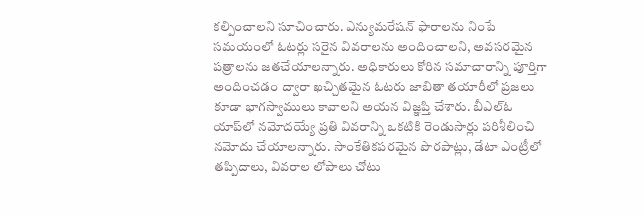కల్పించాలని సూచించారు. ఎన్యుమరేషన్ ఫారాలను నింపే సమయంలో ఓటర్లు సరైన వివరాలను అందించాలని, అవసరమైన పత్రాలను జతచేయాలన్నారు. అధికారులు కోరిన సమాచారాన్ని పూర్తిగా అందించడం ద్వారా ఖచ్చితమైన ఓటరు జాబితా తయారీలో ప్రజలు కూడా భాగస్వాములు కావాలని అయన విజ్ఞప్తి చేశారు. బీఎల్ఓ యాప్‌లో నమోదయ్యే ప్రతి వివరాన్ని ఒకటికి రెండుసార్లు పరిశీలించి నమోదు చేయాలన్నారు. సాంకేతికపరమైన పొరపాట్లు, డేటా ఎంట్రీలో తప్పిదాలు, వివరాల లోపాలు చోటు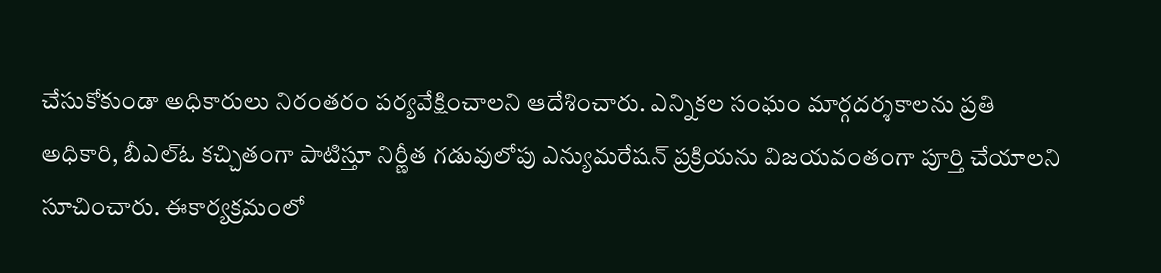చేసుకోకుండా అధికారులు నిరంతరం పర్యవేక్షించాలని ఆదేశించారు. ఎన్నికల సంఘం మార్గదర్శకాలను ప్రతి అధికారి, బీఎల్ఓ కచ్చితంగా పాటిస్తూ నిర్ణీత గడువులోపు ఎన్యుమరేషన్ ప్రక్రియను విజయవంతంగా పూర్తి చేయాలని సూచించారు. ఈకార్యక్రమంలో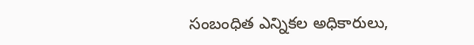సంబంధిత ఎన్నికల అధికారులు,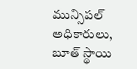మున్సిపల్ అధికారులు, బూత్ స్థాయి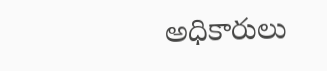అధికారులు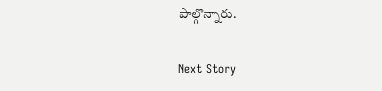పాల్గొన్నారు.

Next Story